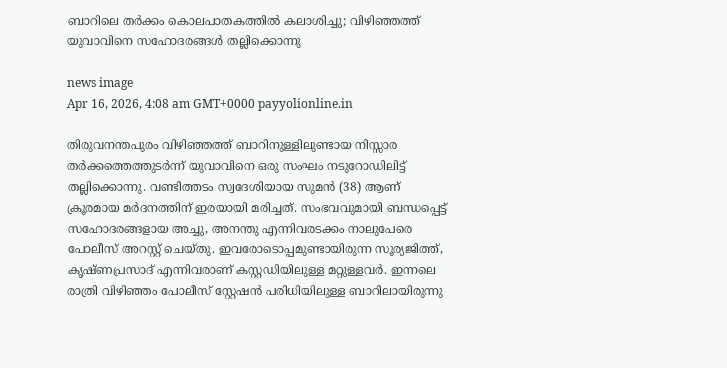ബാറിലെ തർക്കം കൊലപാതകത്തിൽ കലാശിച്ചു; വിഴിഞ്ഞത്ത് യുവാവിനെ സഹോദരങ്ങൾ തല്ലിക്കൊന്നു

news image
Apr 16, 2026, 4:08 am GMT+0000 payyolionline.in

തിരുവനന്തപുരം വിഴിഞ്ഞത്ത് ബാറിനുള്ളിലുണ്ടായ നിസ്സാര തർക്കത്തെത്തുടർന്ന് യുവാവിനെ ഒരു സംഘം നടുറോഡിലിട്ട് തല്ലിക്കൊന്നു. വണ്ടിത്തടം സ്വദേശിയായ സുമൻ (38) ആണ് ക്രൂരമായ മർദനത്തിന് ഇരയായി മരിച്ചത്. സംഭവവുമായി ബന്ധപ്പെട്ട് സഹോദരങ്ങളായ അച്ചു, അനന്തു എന്നിവരടക്കം നാലുപേരെ പോലീസ് അറസ്റ്റ് ചെയ്തു. ഇവരോടൊപ്പമുണ്ടായിരുന്ന സൂര്യജിത്ത്, കൃഷ്ണപ്രസാദ് എന്നിവരാണ് കസ്റ്റഡിയിലുള്ള മറ്റുള്ളവർ. ഇന്നലെ രാത്രി വിഴിഞ്ഞം പോലീസ് സ്റ്റേഷൻ പരിധിയിലുള്ള ബാറിലായിരുന്നു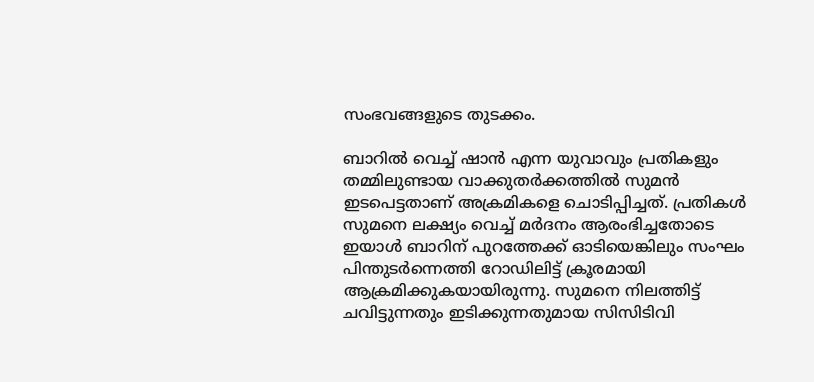സംഭവങ്ങളുടെ തുടക്കം.

ബാറിൽ വെച്ച് ഷാൻ എന്ന യുവാവും പ്രതികളും തമ്മിലുണ്ടായ വാക്കുതർക്കത്തിൽ സുമൻ ഇടപെട്ടതാണ് അക്രമികളെ ചൊടിപ്പിച്ചത്. പ്രതികൾ സുമനെ ലക്ഷ്യം വെച്ച് മർദനം ആരംഭിച്ചതോടെ ഇയാൾ ബാറിന് പുറത്തേക്ക് ഓടിയെങ്കിലും സംഘം പിന്തുടർന്നെത്തി റോഡിലിട്ട് ക്രൂരമായി ആക്രമിക്കുകയായിരുന്നു. സുമനെ നിലത്തിട്ട് ചവിട്ടുന്നതും ഇടിക്കുന്നതുമായ സിസിടിവി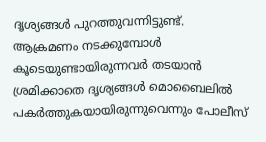ദൃശ്യങ്ങൾ പുറത്തുവന്നിട്ടുണ്ട്. ആക്രമണം നടക്കുമ്പോൾ കൂടെയുണ്ടായിരുന്നവർ തടയാൻ ശ്രമിക്കാതെ ദൃശ്യങ്ങൾ മൊബൈലിൽ പകർത്തുകയായിരുന്നുവെന്നും പോലീസ്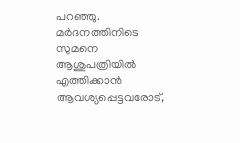പറഞ്ഞു. മർദനത്തിനിടെ സുമനെ ആശുപത്രിയിൽ എത്തിക്കാൻ ആവശ്യപ്പെട്ടവരോട്,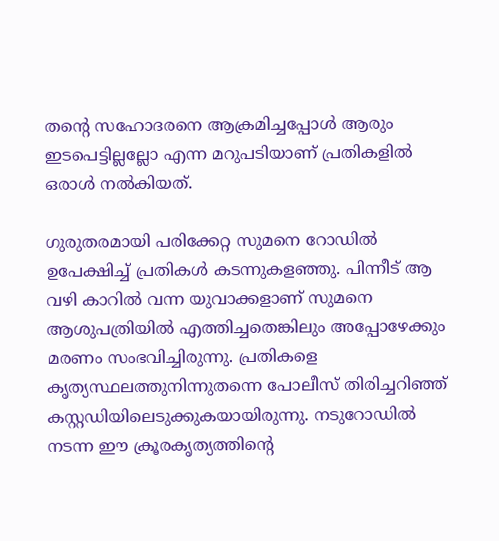തന്റെ സഹോദരനെ ആക്രമിച്ചപ്പോൾ ആരും ഇടപെട്ടില്ലല്ലോ എന്ന മറുപടിയാണ് പ്രതികളിൽ ഒരാൾ നൽകിയത്.

ഗുരുതരമായി പരിക്കേറ്റ സുമനെ റോഡിൽ ഉപേക്ഷിച്ച് പ്രതികൾ കടന്നുകളഞ്ഞു. പിന്നീട് ആ വഴി കാറിൽ വന്ന യുവാക്കളാണ് സുമനെ ആശുപത്രിയിൽ എത്തിച്ചതെങ്കിലും അപ്പോഴേക്കും മരണം സംഭവിച്ചിരുന്നു. പ്രതികളെ കൃത്യസ്ഥലത്തുനിന്നുതന്നെ പോലീസ് തിരിച്ചറിഞ്ഞ് കസ്റ്റഡിയിലെടുക്കുകയായിരുന്നു. നടുറോഡിൽ നടന്ന ഈ ക്രൂരകൃത്യത്തിന്റെ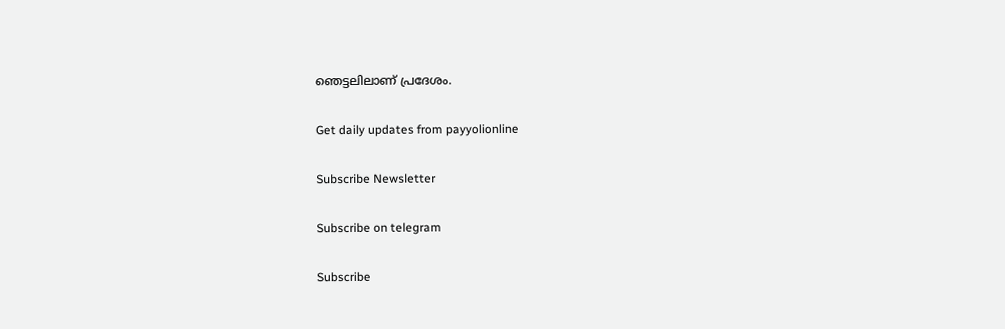ഞെട്ടലിലാണ് പ്രദേശം.

Get daily updates from payyolionline

Subscribe Newsletter

Subscribe on telegram

Subscribe